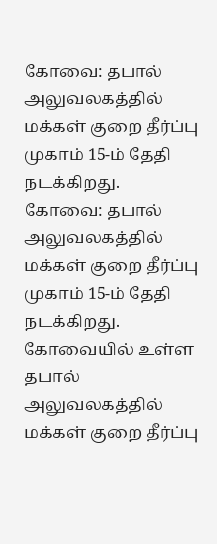கோவை: தபால் அலுவலகத்தில் மக்கள் குறை தீர்ப்பு முகாம் 15-ம் தேதி நடக்கிறது.
கோவை: தபால் அலுவலகத்தில் மக்கள் குறை தீர்ப்பு முகாம் 15-ம் தேதி நடக்கிறது.
கோவையில் உள்ள தபால் அலுவலகத்தில் மக்கள் குறை தீர்ப்பு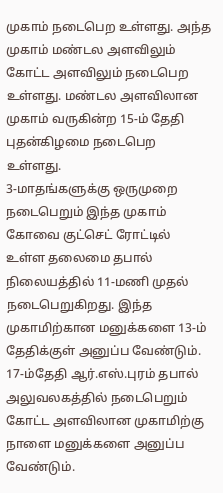முகாம் நடைபெற உள்ளது. அந்த முகாம் மண்டல அளவிலும் கோட்ட அளவிலும் நடைபெற உள்ளது. மண்டல அளவிலான முகாம் வருகின்ற 15-ம் தேதி புதன்கிழமை நடைபெற உள்ளது.
3-மாதங்களுக்கு ஒருமுறை நடைபெறும் இந்த முகாம் கோவை குட்செட் ரோட்டில் உள்ள தலைமை தபால் நிலையத்தில் 11-மணி முதல் நடைபெறுகிறது. இந்த முகாமிற்கான மனுக்களை 13-ம் தேதிக்குள் அனுப்ப வேண்டும்.
17-ம்தேதி ஆர்.எஸ்.புரம் தபால் அலுவலகத்தில் நடைபெறும் கோட்ட அளவிலான முகாமிற்கு நாளை மனுக்களை அனுப்ப வேண்டும்.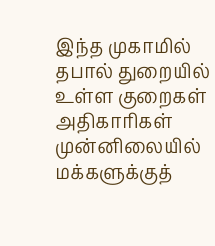இந்த முகாமில் தபால் துறையில் உள்ள குறைகள் அதிகாரிகள் முன்னிலையில் மக்களுக்குத்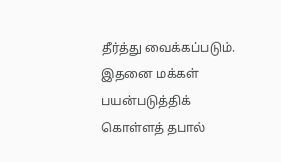தீர்த்து வைக்கப்படும். இதனை மக்கள் பயன்படுத்திக் கொள்ளத் தபால்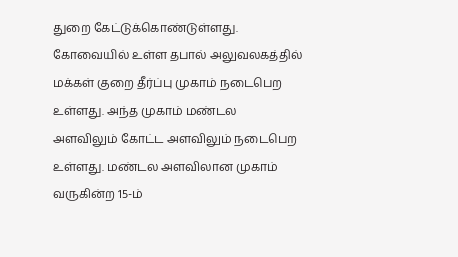துறை கேட்டுக்கொண்டுள்ளது.
கோவையில் உள்ள தபால் அலுவலகத்தில் மக்கள் குறை தீர்ப்பு முகாம் நடைபெற உள்ளது. அந்த முகாம் மண்டல அளவிலும் கோட்ட அளவிலும் நடைபெற உள்ளது. மண்டல அளவிலான முகாம் வருகின்ற 15-ம்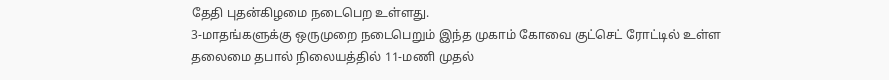தேதி புதன்கிழமை நடைபெற உள்ளது.
3-மாதங்களுக்கு ஒருமுறை நடைபெறும் இந்த முகாம் கோவை குட்செட் ரோட்டில் உள்ள தலைமை தபால் நிலையத்தில் 11-மணி முதல்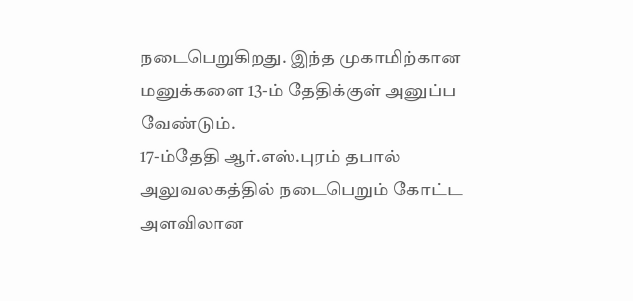நடைபெறுகிறது. இந்த முகாமிற்கான மனுக்களை 13-ம் தேதிக்குள் அனுப்ப வேண்டும்.
17-ம்தேதி ஆர்.எஸ்.புரம் தபால் அலுவலகத்தில் நடைபெறும் கோட்ட அளவிலான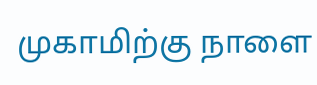முகாமிற்கு நாளை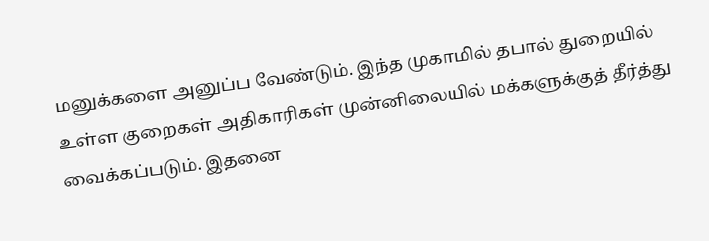மனுக்களை அனுப்ப வேண்டும். இந்த முகாமில் தபால் துறையில் உள்ள குறைகள் அதிகாரிகள் முன்னிலையில் மக்களுக்குத் தீர்த்து வைக்கப்படும். இதனை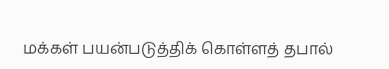மக்கள் பயன்படுத்திக் கொள்ளத் தபால்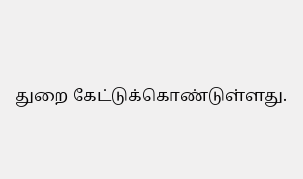துறை கேட்டுக்கொண்டுள்ளது.